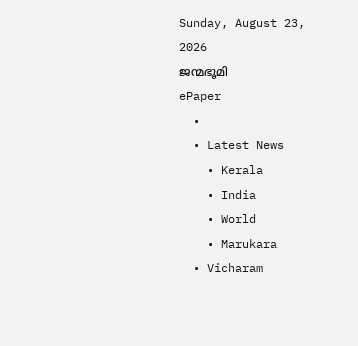Sunday, August 23, 2026
ജന്മഭൂമി
ePaper
  •
  • Latest News
    • Kerala
    • India
    • World
    • Marukara
  • Vicharam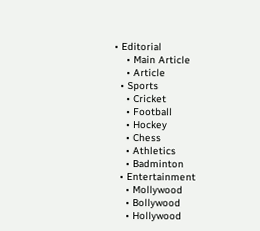• Editorial
    • Main Article
    • Article
  • Sports
    • Cricket
    • Football
    • Hockey
    • Chess
    • Athletics
    • Badminton
  • Entertainment
    • Mollywood
    • Bollywood
    • Hollywood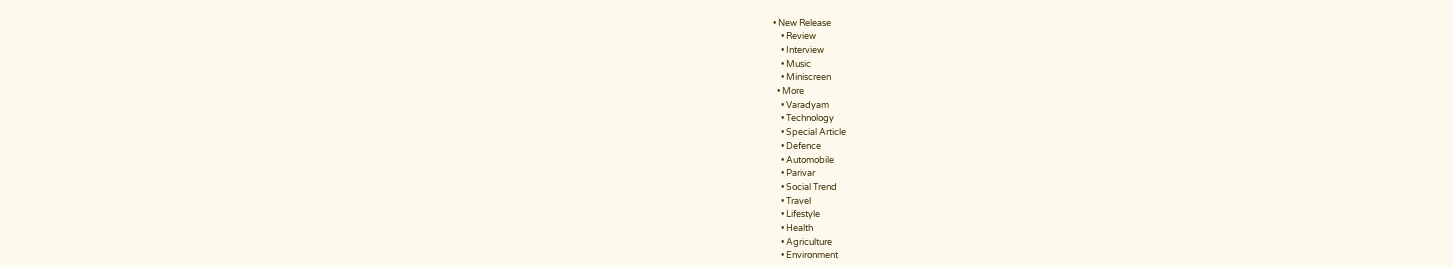• New Release
    • Review
    • Interview
    • Music
    • Miniscreen
  • More
    • Varadyam
    • Technology
    • Special Article
    • Defence
    • Automobile
    • Parivar
    • Social Trend
    • Travel
    • Lifestyle
    • Health
    • Agriculture
    • Environment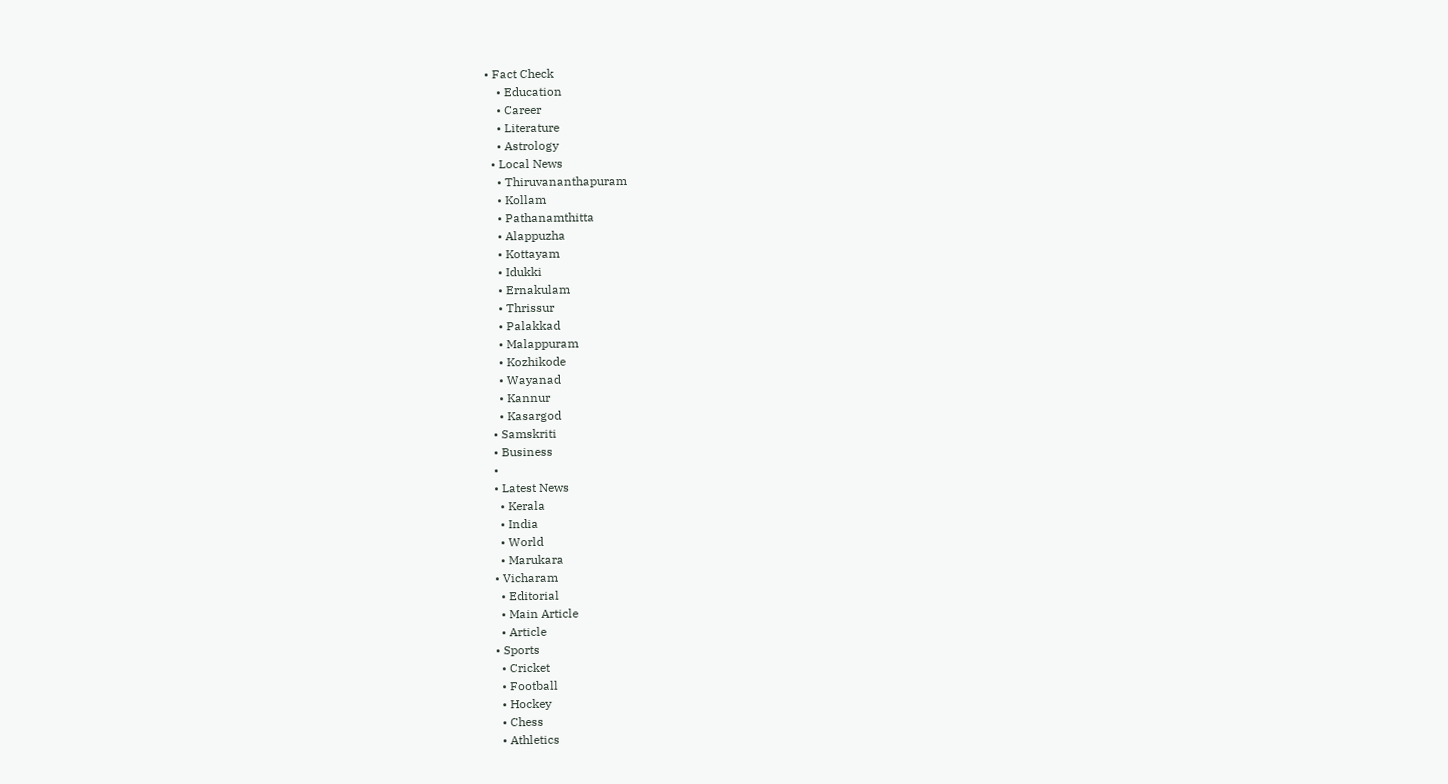• Fact Check
    • Education
    • Career
    • Literature
    • Astrology
  • Local News
    • Thiruvananthapuram
    • Kollam
    • Pathanamthitta
    • Alappuzha
    • Kottayam
    • Idukki
    • Ernakulam
    • Thrissur
    • Palakkad
    • Malappuram
    • Kozhikode
    • Wayanad
    • Kannur
    • Kasargod
  • Samskriti
  • Business
  •
  • Latest News
    • Kerala
    • India
    • World
    • Marukara
  • Vicharam
    • Editorial
    • Main Article
    • Article
  • Sports
    • Cricket
    • Football
    • Hockey
    • Chess
    • Athletics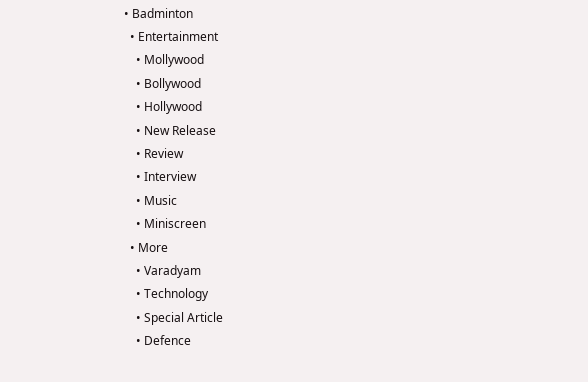• Badminton
  • Entertainment
    • Mollywood
    • Bollywood
    • Hollywood
    • New Release
    • Review
    • Interview
    • Music
    • Miniscreen
  • More
    • Varadyam
    • Technology
    • Special Article
    • Defence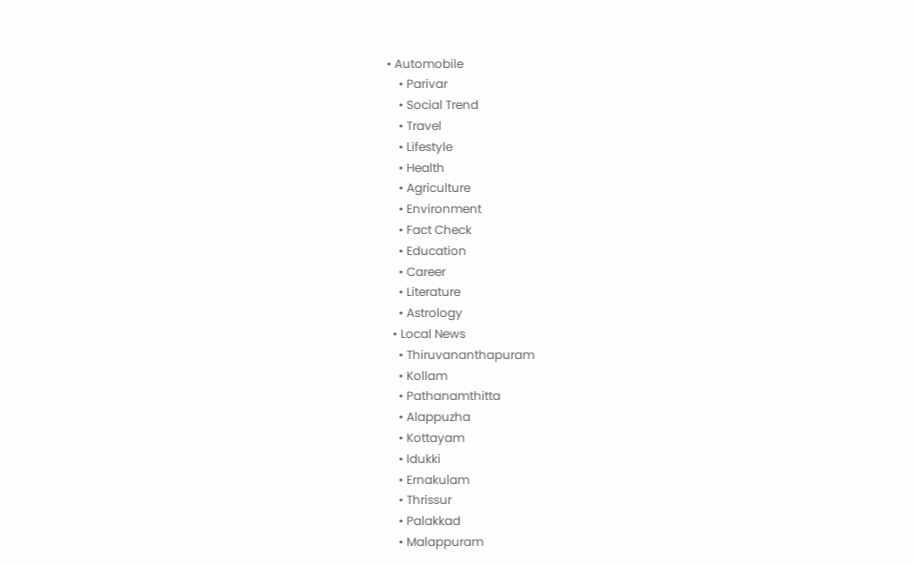• Automobile
    • Parivar
    • Social Trend
    • Travel
    • Lifestyle
    • Health
    • Agriculture
    • Environment
    • Fact Check
    • Education
    • Career
    • Literature
    • Astrology
  • Local News
    • Thiruvananthapuram
    • Kollam
    • Pathanamthitta
    • Alappuzha
    • Kottayam
    • Idukki
    • Ernakulam
    • Thrissur
    • Palakkad
    • Malappuram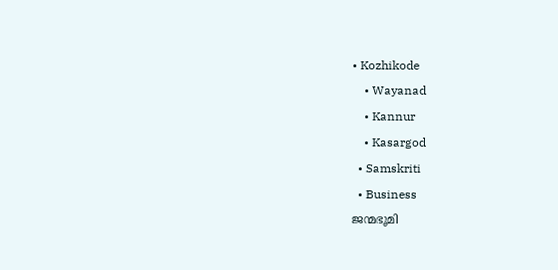• Kozhikode
    • Wayanad
    • Kannur
    • Kasargod
  • Samskriti
  • Business
ജന്മഭൂമി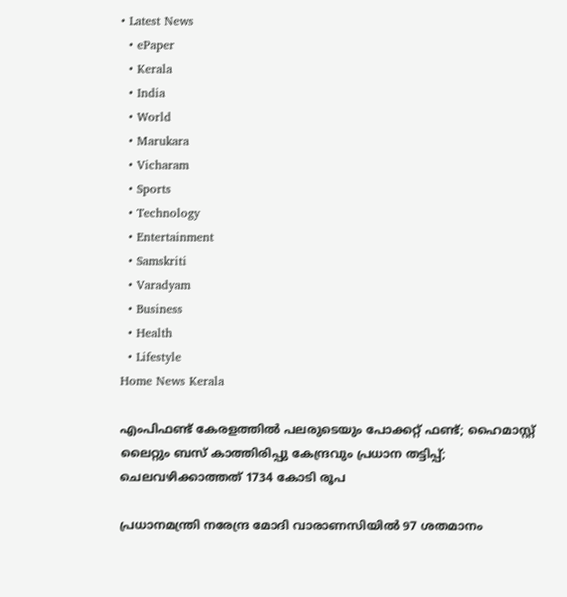• Latest News
  • ePaper
  • Kerala
  • India
  • World
  • Marukara
  • Vicharam
  • Sports
  • Technology
  • Entertainment
  • Samskriti
  • Varadyam
  • Business
  • Health
  • Lifestyle
Home News Kerala

എംപിഫണ്ട് കേരളത്തില്‍ പലരുടെയും പോക്കറ്റ് ഫണ്ട്; ഹൈമാസ്റ്റ് ലൈറ്റും ബസ് കാത്തിരിപ്പു കേന്ദ്രവും പ്രധാന തട്ടിപ്പ്; ചെലവഴിക്കാത്തത് 1734 കോടി രൂപ

പ്രധാനമന്ത്രി നരേന്ദ്ര മോദി വാരാണസിയില്‍ 97 ശതമാനം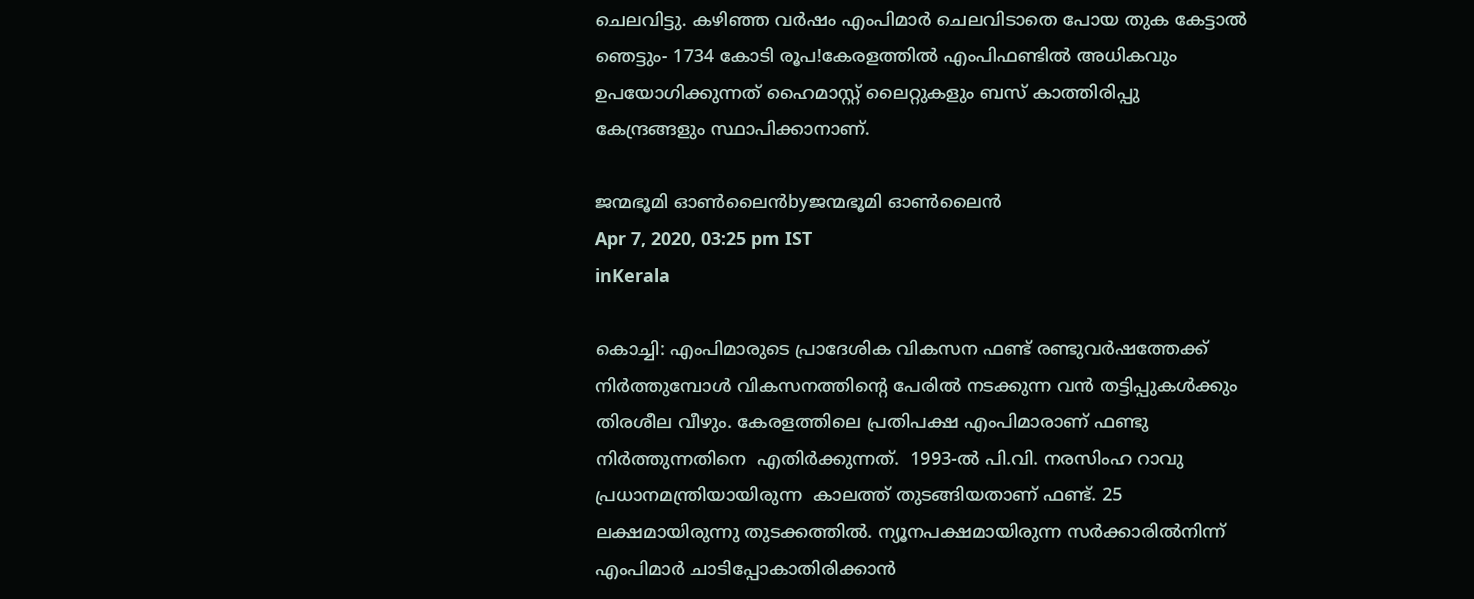ചെലവിട്ടു. കഴിഞ്ഞ വര്‍ഷം എംപിമാര്‍ ചെലവിടാതെ പോയ തുക കേട്ടാല്‍ ഞെട്ടും- 1734 കോടി രൂപ!കേരളത്തില്‍ എംപിഫണ്ടില്‍ അധികവും ഉപയോഗിക്കുന്നത് ഹൈമാസ്റ്റ് ലൈറ്റുകളും ബസ് കാത്തിരിപ്പു കേന്ദ്രങ്ങളും സ്ഥാപിക്കാനാണ്.

ജന്മഭൂമി ഓണ്‍ലൈന്‍byജന്മഭൂമി ഓണ്‍ലൈന്‍
Apr 7, 2020, 03:25 pm IST
inKerala

കൊച്ചി: എംപിമാരുടെ പ്രാദേശിക വികസന ഫണ്ട് രണ്ടുവര്‍ഷത്തേക്ക് നിര്‍ത്തുമ്പോള്‍ വികസനത്തിന്റെ പേരില്‍ നടക്കുന്ന വന്‍ തട്ടിപ്പുകള്‍ക്കും തിരശീല വീഴും. കേരളത്തിലെ പ്രതിപക്ഷ എംപിമാരാണ് ഫണ്ടു നിര്‍ത്തുന്നതിനെ  എതിര്‍ക്കുന്നത്.  1993-ല്‍ പി.വി. നരസിംഹ റാവു പ്രധാനമന്ത്രിയായിരുന്ന  കാലത്ത് തുടങ്ങിയതാണ് ഫണ്ട്. 25 ലക്ഷമായിരുന്നു തുടക്കത്തില്‍. ന്യൂനപക്ഷമായിരുന്ന സര്‍ക്കാരില്‍നിന്ന് എംപിമാര്‍ ചാടിപ്പോകാതിരിക്കാന്‍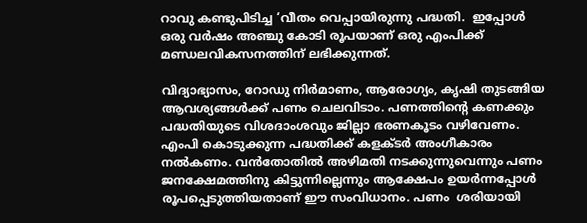റാവു കണ്ടുപിടിച്ച ‘വീതം വെപ്പായിരുന്നു പദ്ധതി.  ഇപ്പോള്‍ ഒരു വര്‍ഷം അഞ്ചു കോടി രൂപയാണ് ഒരു എംപിക്ക് മണ്ഡലവികസനത്തിന് ലഭിക്കുന്നത്.

വിദ്യാഭ്യാസം, റോഡു നിര്‍മാണം, ആരോഗ്യം, കൃഷി തുടങ്ങിയ ആവശ്യങ്ങള്‍ക്ക് പണം ചെലവിടാം. പണത്തിന്റെ കണക്കും പദ്ധതിയുടെ വിശദാംശവും ജില്ലാ ഭരണകൂടം വഴിവേണം. എംപി കൊടുക്കുന്ന പദ്ധതിക്ക് കളക്ടര്‍ അംഗീകാരം നല്‍കണം. വന്‍തോതില്‍ അഴിമതി നടക്കുന്നുവെന്നും പണം ജനക്ഷേമത്തിനു കിട്ടുന്നില്ലെന്നും ആക്ഷേപം ഉയര്‍ന്നപ്പോള്‍  രൂപപ്പെടുത്തിയതാണ് ഈ സംവിധാനം. പണം  ശരിയായി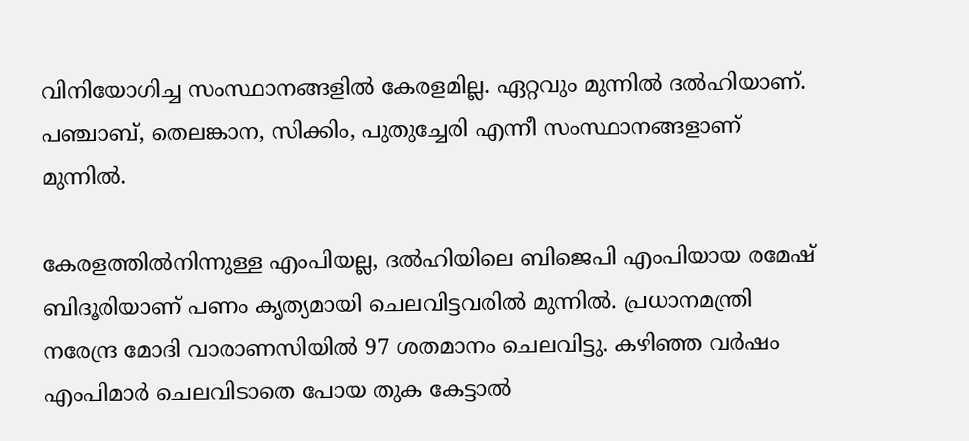വിനിയോഗിച്ച സംസ്ഥാനങ്ങളില്‍ കേരളമില്ല. ഏറ്റവും മുന്നില്‍ ദല്‍ഹിയാണ്. പഞ്ചാബ്, തെലങ്കാന, സിക്കിം, പുതുച്ചേരി എന്നീ സംസ്ഥാനങ്ങളാണ് മുന്നില്‍.

കേരളത്തില്‍നിന്നുള്ള എംപിയല്ല, ദല്‍ഹിയിലെ ബിജെപി എംപിയായ രമേഷ് ബിദൂരിയാണ് പണം കൃത്യമായി ചെലവിട്ടവരില്‍ മുന്നില്‍. പ്രധാനമന്ത്രി നരേന്ദ്ര മോദി വാരാണസിയില്‍ 97 ശതമാനം ചെലവിട്ടു. കഴിഞ്ഞ വര്‍ഷം എംപിമാര്‍ ചെലവിടാതെ പോയ തുക കേട്ടാല്‍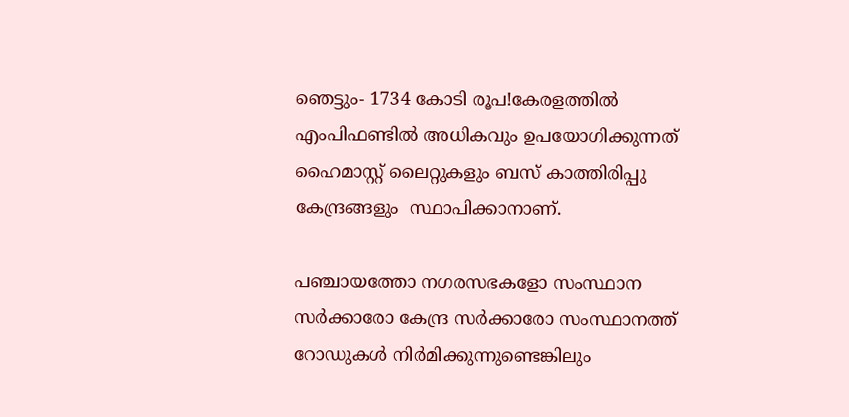ഞെട്ടും- 1734 കോടി രൂപ!കേരളത്തില്‍ എംപിഫണ്ടില്‍ അധികവും ഉപയോഗിക്കുന്നത് ഹൈമാസ്റ്റ് ലൈറ്റുകളും ബസ് കാത്തിരിപ്പു കേന്ദ്രങ്ങളും  സ്ഥാപിക്കാനാണ്.

പഞ്ചായത്തോ നഗരസഭകളോ സംസ്ഥാന സര്‍ക്കാരോ കേന്ദ്ര സര്‍ക്കാരോ സംസ്ഥാനത്ത് റോഡുകള്‍ നിര്‍മിക്കുന്നുണ്ടെങ്കിലും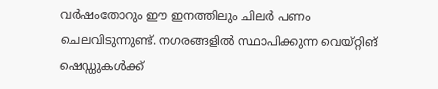വര്‍ഷംതോറും ഈ ഇനത്തിലും ചിലര്‍ പണം ചെലവിടുന്നുണ്ട്. നഗരങ്ങളില്‍ സ്ഥാപിക്കുന്ന വെയ്റ്റിങ് ഷെഡ്ഡുകള്‍ക്ക്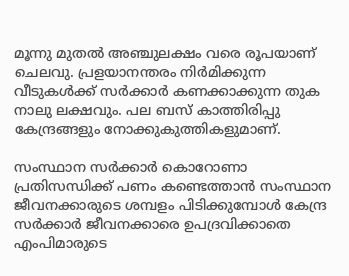മൂന്നു മുതല്‍ അഞ്ചുലക്ഷം വരെ രൂപയാണ് ചെലവു. പ്രളയാനന്തരം നിര്‍മിക്കുന്ന വീടുകള്‍ക്ക് സര്‍ക്കാര്‍ കണക്കാക്കുന്ന തുക നാലു ലക്ഷവും. പല ബസ് കാത്തിരിപ്പു കേന്ദ്രങ്ങളും നോക്കുകുത്തികളുമാണ്.

സംസ്ഥാന സര്‍ക്കാര്‍ കൊറോണാ പ്രതിസന്ധിക്ക് പണം കണ്ടെത്താന്‍ സംസ്ഥാന ജീവനക്കാരുടെ ശമ്പളം പിടിക്കുമ്പോള്‍ കേന്ദ്ര സര്‍ക്കാര്‍ ജീവനക്കാരെ ഉപദ്രവിക്കാതെ എംപിമാരുടെ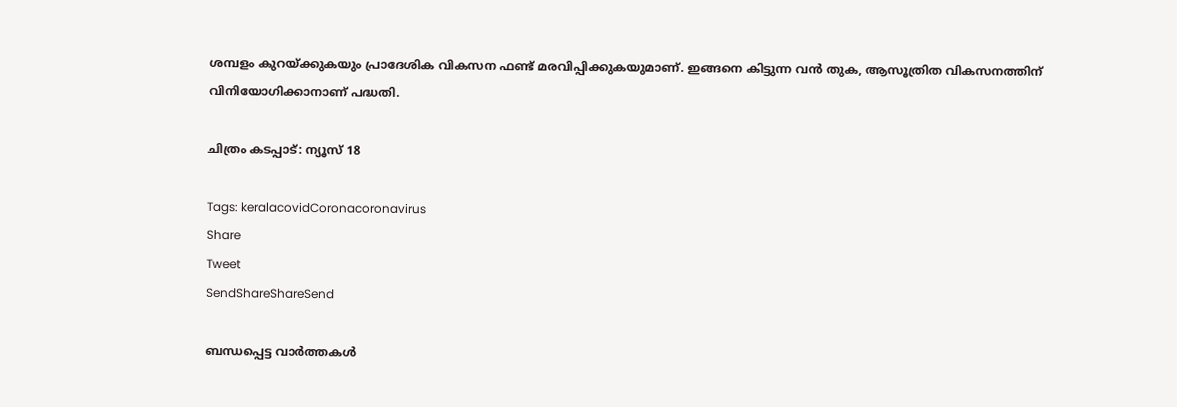ശമ്പളം കുറയ്‌ക്കുകയും പ്രാദേശിക വികസന ഫണ്ട് മരവിപ്പിക്കുകയുമാണ്. ഇങ്ങനെ കിട്ടുന്ന വന്‍ തുക, ആസൂത്രിത വികസനത്തിന് വിനിയോഗിക്കാനാണ് പദ്ധതി.

ചിത്രം കടപ്പാട്: ന്യൂസ് 18

Tags: keralacovidCoronacoronavirus
Share
Tweet
SendShareShareSend

ബന്ധപ്പെട്ട വാര്‍ത്തകള്‍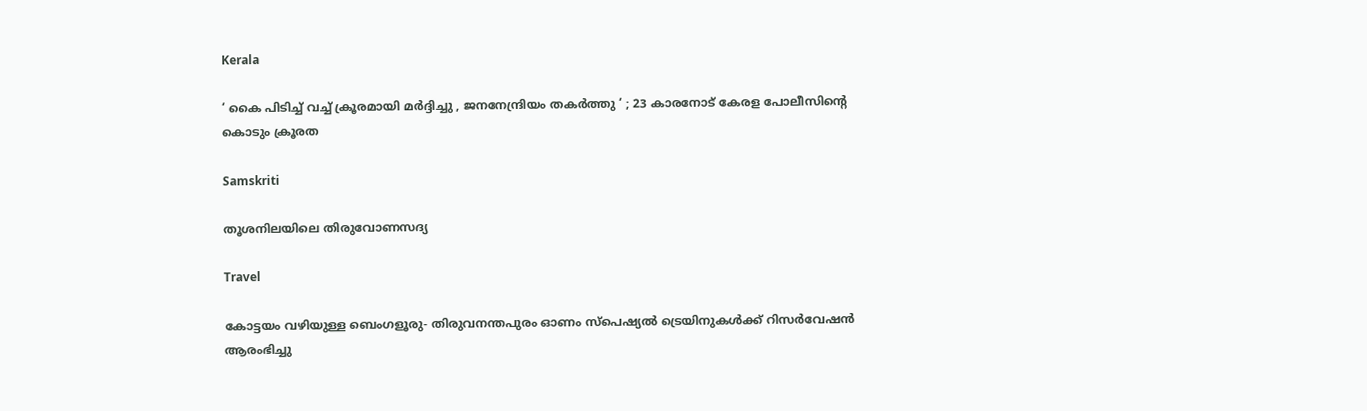Kerala

‘ കൈ പിടിച്ച് വച്ച് ക്രൂരമായി മർദ്ദിച്ചു , ജനനേന്ദ്രിയം തകർത്തു ‘ ; 23 കാരനോട് കേരള പോലീസിന്റെ കൊടും ക്രൂരത

Samskriti

തൂശനിലയിലെ തിരുവോണസദ്യ

Travel

കോട്ടയം വഴിയുള്ള ബെംഗളൂരു- തിരുവനന്തപുരം ഓണം സ്‌പെഷ്യല്‍ ട്രെയിനുകള്‍ക്ക് റിസര്‍വേഷന്‍ ആരംഭിച്ചു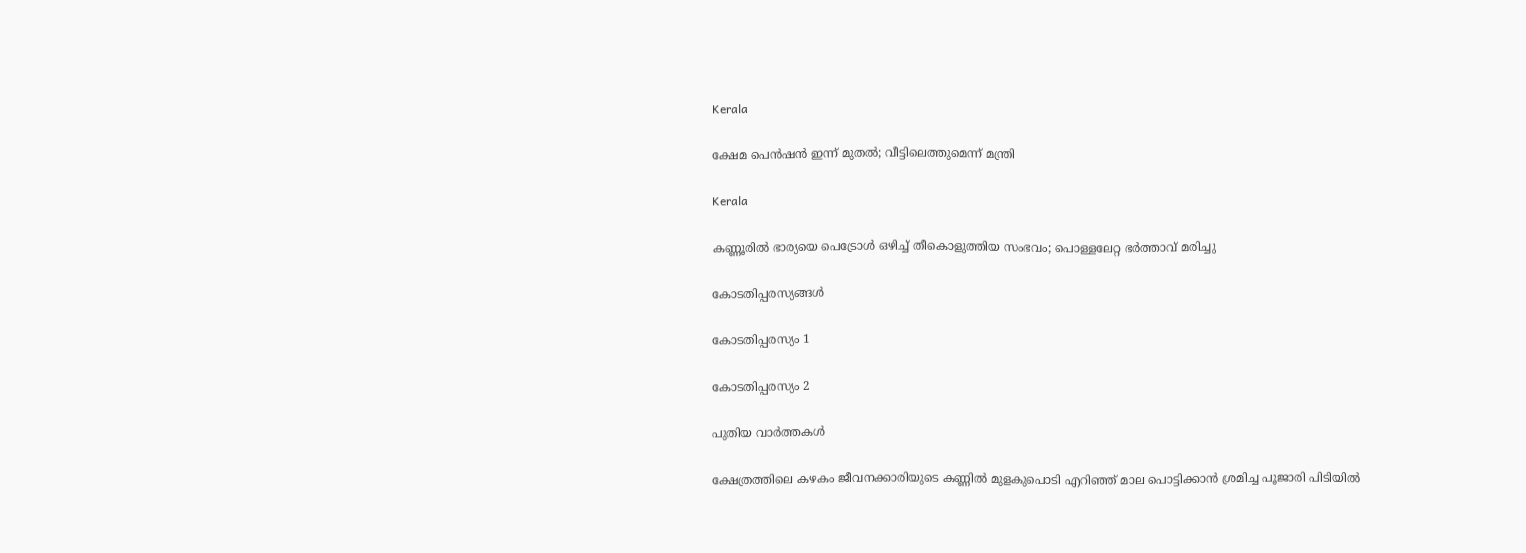Kerala

ക്ഷേമ പെന്‍ഷന്‍ ഇന്ന് മുതല്‍; വീട്ടിലെത്തുമെന്ന് മന്ത്രി

Kerala

കണ്ണൂരില്‍ ഭാര്യയെ പെട്രോള്‍ ഒഴിച്ച്‌ തീകൊളുത്തിയ സംഭവം; പൊള്ളലേറ്റ ഭര്‍ത്താവ് മരിച്ചു

കോടതിപ്പരസ്യങ്ങള്‍

കോടതിപ്പരസ്യം 1

കോടതിപ്പരസ്യം 2

പുതിയ വാര്‍ത്തകള്‍

ക്ഷേത്രത്തിലെ കഴകം ജീവനക്കാരിയുടെ കണ്ണില്‍ മുളകുപൊടി എറിഞ്ഞ് മാല പൊട്ടിക്കാന്‍ ശ്രമിച്ച പൂജാരി പിടിയില്‍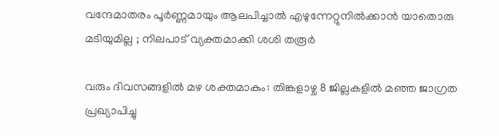വന്ദേമാതരം പൂർണ്ണമായും ആലപിച്ചാൽ എഴുന്നേറ്റുനിൽക്കാൻ യാതൊരു മടിയുമില്ല ; നിലപാട് വ്യക്തമാക്കി ശശി തരൂർ

വരും ദിവസങ്ങളില്‍ മഴ ശക്തമാകും: തിങ്കളാഴ്ച 8 ജില്ലകളില്‍ മഞ്ഞ ജാഗ്രത പ്രഖ്യാപിച്ചു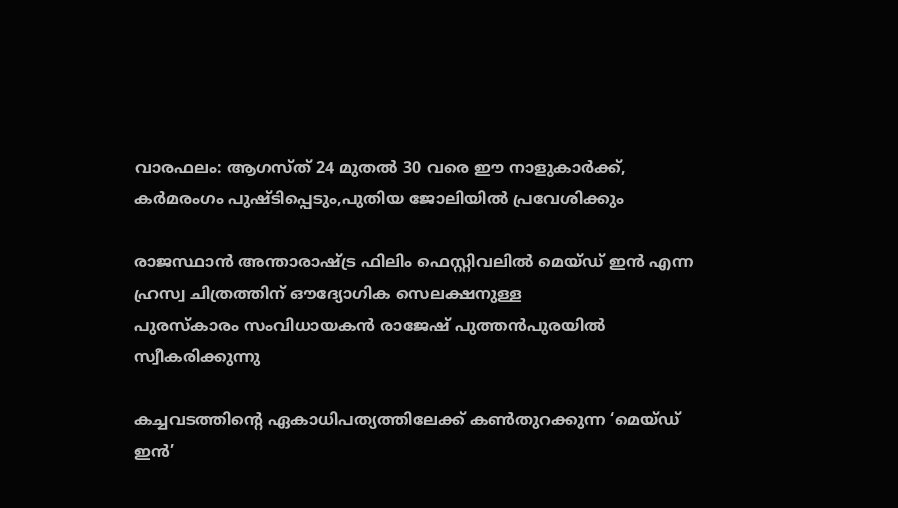വാരഫലം: ആഗസ്ത് 24 മുതല്‍ 30 വരെ ഈ നാളുകാര്‍ക്ക്, കര്‍മരംഗം പുഷ്ടിപ്പെടും,പുതിയ ജോലിയില്‍ പ്രവേശിക്കും

രാജസ്ഥാന്‍ അന്താരാഷ്ട്ര ഫിലിം ഫെസ്റ്റിവലില്‍ മെയ്ഡ് ഇന്‍ എന്ന ഹ്രസ്വ ചിത്രത്തിന് ഔദ്യോഗിക സെലക്ഷനുള്ള
പുരസ്‌കാരം സംവിധായകന്‍ രാജേഷ് പുത്തന്‍പുരയില്‍
സ്വീകരിക്കുന്നു

കച്ചവടത്തിന്റെ ഏകാധിപത്യത്തിലേക്ക് കണ്‍തുറക്കുന്ന ‘മെയ്ഡ് ഇന്‍’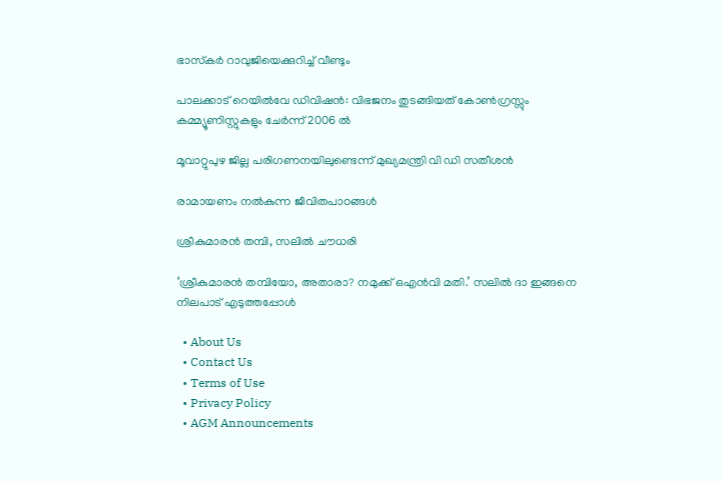ഭാസ്‌കര്‍ റാവുജിയെക്കുറിച്ച് വീണ്ടും

പാലക്കാട് റെയിൽവേ ഡിവിഷൻ: വിഭജനം തുടങ്ങിയത് കോൺഗ്രസ്സും കമ്മ്യൂണിസ്റ്റുകളും ചേർന്ന് 2006 ൽ

മൂവാറ്റുപുഴ ജില്ല പരിഗണനയിലുണ്ടെന്ന് മുഖ്യമന്ത്രി വി ഡി സതീശന്‍

രാമായണം നല്‍കുന്ന ജീവിതപാഠങ്ങള്‍

ശ്രീകുമാരന്‍ തമ്പി, സലില്‍ ചൗധരി

‘ശ്രീകുമാരന്‍ തമ്പിയോ, അതാരാ? നമുക്ക് ഒഎന്‍വി മതി.’ സലില്‍ ദാ ഇങ്ങനെ നിലപാട് എടുത്തപ്പോള്‍

  • About Us
  • Contact Us
  • Terms of Use
  • Privacy Policy
  • AGM Announcements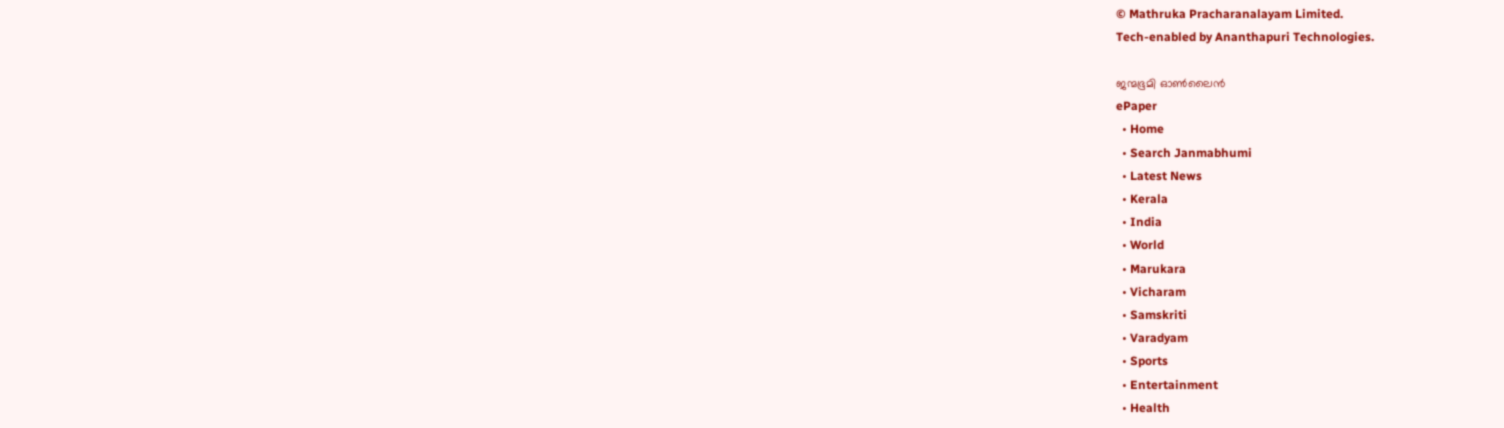© Mathruka Pracharanalayam Limited.
Tech-enabled by Ananthapuri Technologies.

ജന്മഭൂമി ഓണ്‍ലൈന്‍
ePaper
  • Home
  • Search Janmabhumi
  • Latest News
  • Kerala
  • India
  • World
  • Marukara
  • Vicharam
  • Samskriti
  • Varadyam
  • Sports
  • Entertainment
  • Health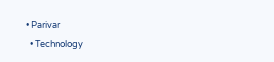• Parivar
  • Technology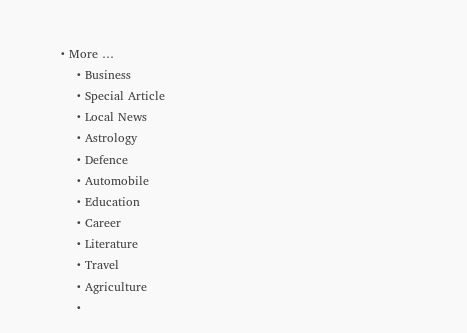• More …
    • Business
    • Special Article
    • Local News
    • Astrology
    • Defence
    • Automobile
    • Education
    • Career
    • Literature
    • Travel
    • Agriculture
    •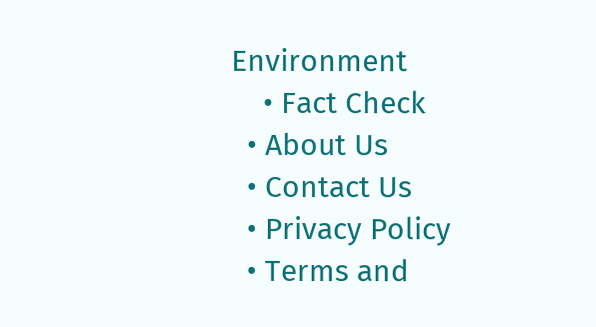Environment
    • Fact Check
  • About Us
  • Contact Us
  • Privacy Policy
  • Terms and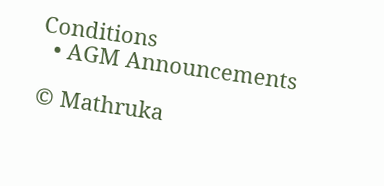Conditions
  • AGM Announcements

© Mathruka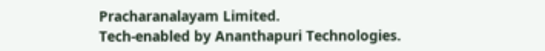Pracharanalayam Limited.
Tech-enabled by Ananthapuri Technologies.